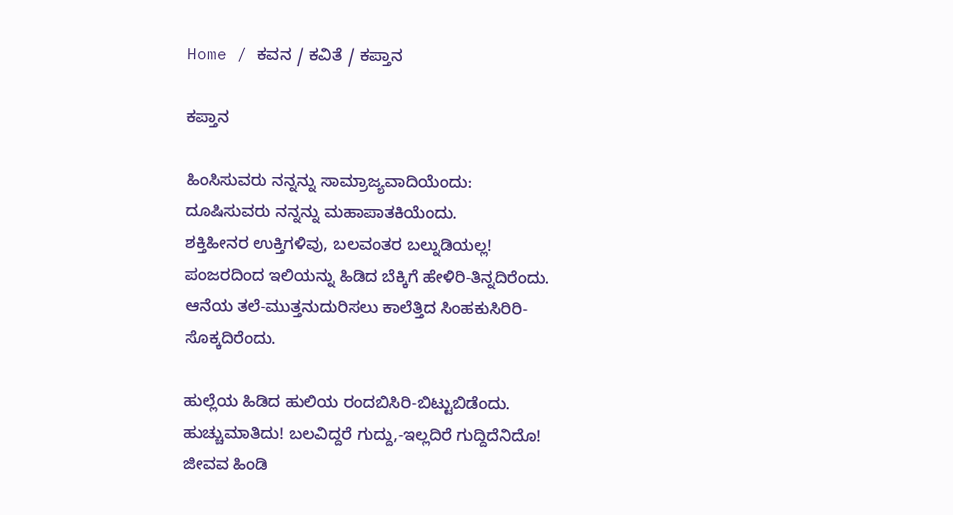Home / ಕವನ / ಕವಿತೆ / ಕಪ್ತಾನ

ಕಪ್ತಾನ

ಹಿಂಸಿಸುವರು ನನ್ನನ್ನು ಸಾಮ್ರಾಜ್ಯವಾದಿಯೆಂದು:
ದೂಷಿಸುವರು ನನ್ನನ್ನು ಮಹಾಪಾತಕಿಯೆಂದು.
ಶಕ್ತಿಹೀನರ ಉಕ್ತಿಗಳಿವು, ಬಲವಂತರ ಬಲ್ನುಡಿಯಲ್ಲ!
ಪಂಜರದಿಂದ ಇಲಿಯನ್ನು ಹಿಡಿದ ಬೆಕ್ಕಿಗೆ ಹೇಳಿರಿ-ತಿನ್ನದಿರೆಂದು.
ಆನೆಯ ತಲೆ-ಮುತ್ತನುದುರಿಸಲು ಕಾಲೆತ್ತಿದ ಸಿಂಹಕುಸಿರಿರಿ-ಸೊಕ್ಕದಿರೆಂದು.

ಹುಲ್ಲೆಯ ಹಿಡಿದ ಹುಲಿಯ ರಂದಬಿಸಿರಿ-ಬಿಟ್ಟುಬಿಡೆಂದು.
ಹುಚ್ಚುಮಾತಿದು! ಬಲವಿದ್ದರೆ ಗುದ್ದು,-ಇಲ್ಲದಿರೆ ಗುದ್ದಿದೆನಿದೊ!
ಜೀವವ ಹಿಂಡಿ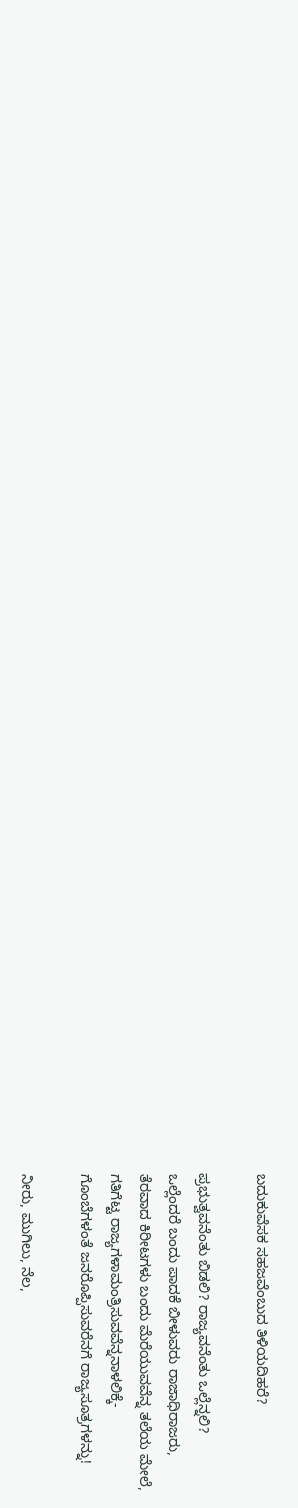ಬದುಕುವೆಸಕ ಸಹಜವೆಂಬುದ ತಿಳಿಯದಿಹರೆ?

ಪ್ರಭುತ್ವವನೆಂತು ಬಿಡಲಿ? ರಾಜ್ಯವನೆಂತು ಒಲ್ಲೆನ್ನಲಿ?
ಒಲ್ಲೆಂದರೆ ಬಂದು ಪಾದಕೆ ಬೀಳುವರು ರಾಜಾಧಿರಾಜರು,
ತೆರವಾದ ಕಿರೀಟಗಳು ಬಂದು ಮೆರೆಯುವವೆನ್ನ ತಲೆಯ ಮೇಲೆ,
ಗತಿಗೆಟ್ಟ ರಾಜ್ಯಗಳಾಮಂತ್ರಿಸುವವೆನ್ನನಾಳಲಿಕ್ಕೆ-
ಗೊಂಬೆಗಳಂತೆ ಜನರೊಪ್ಪಿಸುವರೆನಗೆ ರಾಜ್ಯಸೂತ್ರಗಳನ್ನು!

ನೀರು, ಮುಗಿಲು, ನೆಲ,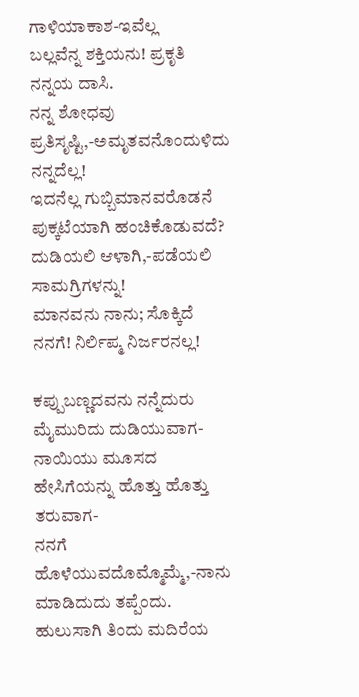ಗಾಳಿಯಾಕಾಶ-ಇವೆಲ್ಲ
ಬಲ್ಲವೆನ್ನ ಶಕ್ತಿಯನು! ಪ್ರಕೃತಿ ನನ್ನಯ ದಾಸಿ.
ನನ್ನ ಶೋಧವು ಪ್ರತಿಸೃಷ್ಟಿ,-ಅಮೃತವನೊಂದುಳಿದು ನನ್ನದೆಲ್ಲ!
ಇದನೆಲ್ಲ ಗುಬ್ಬಿಮಾನವರೊಡನೆ ಪುಕ್ಕಟೆಯಾಗಿ ಹಂಚಿಕೊಡುವದೆ?
ದುಡಿಯಲಿ ಆಳಾಗಿ,-ಪಡೆಯಲಿ ಸಾಮಗ್ರಿಗಳನ್ನು!
ಮಾನವನು ನಾನು; ಸೊಕ್ಕಿದೆ ನನಗೆ! ನಿರ್ಲಿಪ್ಮ ನಿರ್ಜರನಲ್ಲ!

ಕಪ್ಪುಬಣ್ಣದವನು ನನ್ನೆದುರು ಮೈಮುರಿದು ದುಡಿಯುವಾಗ-
ನಾಯಿಯು ಮೂಸದ ಹೇಸಿಗೆಯನ್ನು ಹೊತ್ತು ಹೊತ್ತು ತರುವಾಗ-
ನನಗೆ ಹೊಳೆಯುವದೊಮ್ಮೊಮ್ಮೆ,-ನಾನು ಮಾಡಿದುದು ತಪ್ಪೆಂದು.
ಹುಲುಸಾಗಿ ತಿಂದು ಮದಿರೆಯ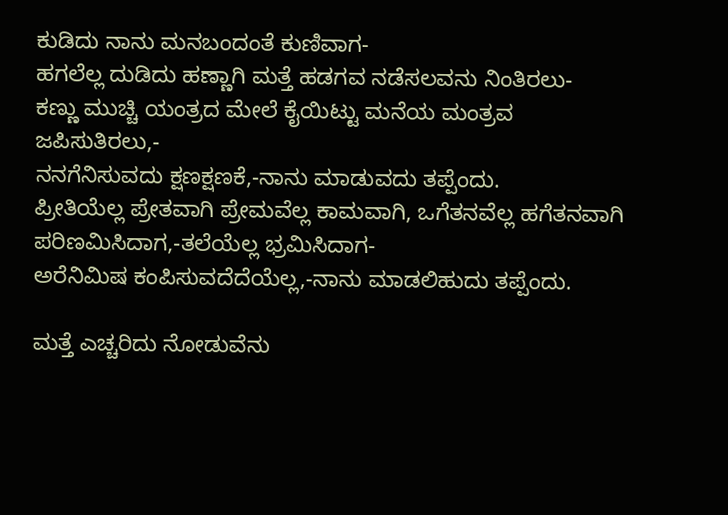ಕುಡಿದು ನಾನು ಮನಬಂದಂತೆ ಕುಣಿವಾಗ-
ಹಗಲೆಲ್ಲ ದುಡಿದು ಹಣ್ಣಾಗಿ ಮತ್ತೆ ಹಡಗವ ನಡೆಸಲವನು ನಿಂತಿರಲು-
ಕಣ್ಣು ಮುಚ್ಚಿ ಯಂತ್ರದ ಮೇಲೆ ಕೈಯಿಟ್ಟು ಮನೆಯ ಮಂತ್ರವ ಜಪಿಸುತಿರಲು,-
ನನಗೆನಿಸುವದು ಕ್ಷಣಕ್ಷಣಕೆ,-ನಾನು ಮಾಡುವದು ತಪ್ಪೆಂದು.
ಪ್ರೀತಿಯೆಲ್ಲ ಪ್ರೇತವಾಗಿ ಪ್ರೇಮವೆಲ್ಲ ಕಾಮವಾಗಿ, ಒಗೆತನವೆಲ್ಲ ಹಗೆತನವಾಗಿ
ಪರಿಣಮಿಸಿದಾಗ,-ತಲೆಯೆಲ್ಲ ಭ್ರಮಿಸಿದಾಗ-
ಅರೆನಿಮಿಷ ಕಂಪಿಸುವದೆದೆಯೆಲ್ಲ,-ನಾನು ಮಾಡಲಿಹುದು ತಪ್ಪೆಂದು.

ಮತ್ತೆ ಎಚ್ಚರಿದು ನೋಡುವೆನು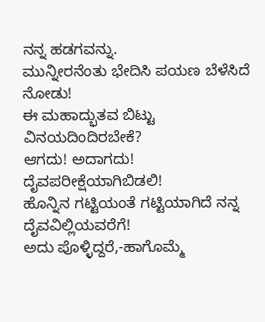ನನ್ನ ಹಡಗವನ್ನು.
ಮುನ್ನೀರನೆಂತು ಭೇದಿಸಿ ಪಯಣ ಬೆಳೆಸಿದೆ ನೋಡು!
ಈ ಮಹಾದ್ಭುತವ ಬಿಟ್ಟು ವಿನಯದಿಂದಿರಬೇಕೆ?
ಆಗದು! ಅದಾಗದು! ದೈವಪರೀಕ್ಷೆಯಾಗಿಬಿಡಲಿ!
ಹೊನ್ನಿನ ಗಟ್ಟಿಯಂತೆ ಗಟ್ಟಿಯಾಗಿದೆ ನನ್ನ ದೈವವಿಲ್ಲಿಯವರೆಗೆ!
ಅದು ಪೊಳ್ಳಿದ್ದರೆ,-ಹಾಗೊಮ್ಮೆ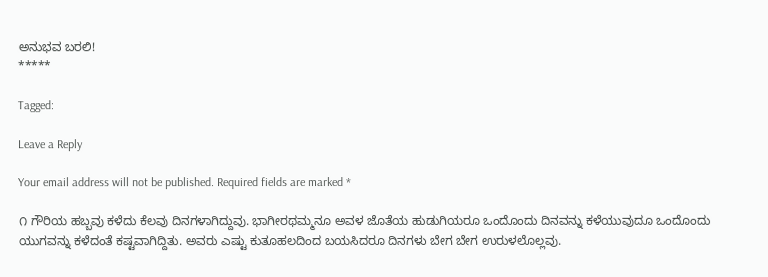ಅನುಭವ ಬರಲಿ!
*****

Tagged:

Leave a Reply

Your email address will not be published. Required fields are marked *

೧ ಗೌರಿಯ ಹಬ್ಬವು ಕಳೆದು ಕೆಲವು ದಿನಗಳಾಗಿದ್ದುವು. ಭಾಗೀರಥಮ್ಮನೂ ಅವಳ ಜೊತೆಯ ಹುಡುಗಿಯರೂ ಒಂದೊಂದು ದಿನವನ್ನು ಕಳೆಯುವುದೂ ಒಂದೊಂದು ಯುಗವನ್ನು ಕಳೆದಂತೆ ಕಷ್ಟವಾಗಿದ್ದಿತು. ಅವರು ಎಷ್ಟು ಕುತೂಹಲದಿಂದ ಬಯಸಿದರೂ ದಿನಗಳು ಬೇಗ ಬೇಗ ಉರುಳಲೊಲ್ಲವು.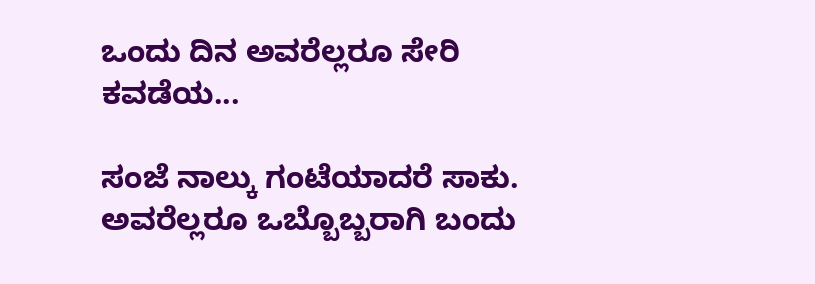ಒಂದು ದಿನ ಅವರೆಲ್ಲರೂ ಸೇರಿ ಕವಡೆಯ...

ಸಂಜೆ ನಾಲ್ಕು ಗಂಟೆಯಾದರೆ ಸಾಕು. ಅವರೆಲ್ಲರೂ ಒಬ್ಬೊಬ್ಬರಾಗಿ ಬಂದು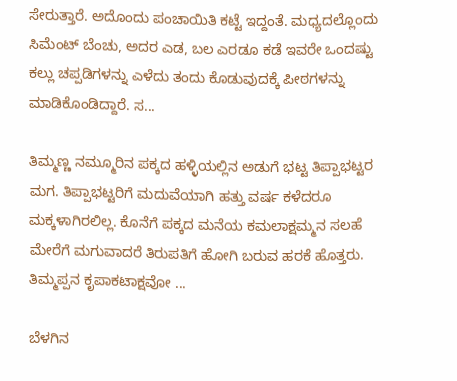ಸೇರುತ್ತಾರೆ. ಅದೊಂದು ಪಂಚಾಯಿತಿ ಕಟ್ಟೆ ಇದ್ದಂತೆ. ಮಧ್ಯದಲ್ಲೊಂದು ಸಿಮೆಂಟ್ ಬೆಂಚು, ಅದರ ಎಡ, ಬಲ ಎರಡೂ ಕಡೆ ಇವರೇ ಒಂದಷ್ಟು ಕಲ್ಲು ಚಪ್ಪಡಿಗಳನ್ನು ಎಳೆದು ತಂದು ಕೊಡುವುದಕ್ಕೆ ಪೀಠಗಳನ್ನು ಮಾಡಿಕೊಂಡಿದ್ದಾರೆ. ಸ...

ತಿಮ್ಮಣ್ಣ ನಮ್ಮೂರಿನ ಪಕ್ಕದ ಹಳ್ಳಿಯಲ್ಲಿನ ಅಡುಗೆ ಭಟ್ಟ ತಿಪ್ಪಾಭಟ್ಟರ ಮಗ. ತಿಪ್ಪಾಭಟ್ಟರಿಗೆ ಮದುವೆಯಾಗಿ ಹತ್ತು ವರ್ಷ ಕಳೆದರೂ ಮಕ್ಕಳಾಗಿರಲಿಲ್ಲ. ಕೊನೆಗೆ ಪಕ್ಕದ ಮನೆಯ ಕಮಲಾಕ್ಷಮ್ಮನ ಸಲಹೆ ಮೇರೆಗೆ ಮಗುವಾದರೆ ತಿರುಪತಿಗೆ ಹೋಗಿ ಬರುವ ಹರಕೆ ಹೊತ್ತರು. ತಿಮ್ಮಪ್ಪನ ಕೃಪಾಕಟಾಕ್ಷವೋ ...

ಬೆಳಗಿನ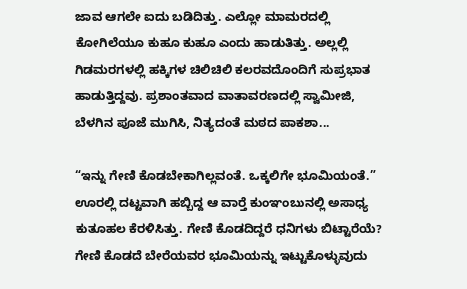ಜಾವ ಆಗಲೇ ಐದು ಬಡಿದಿತ್ತು. ಎಲ್ಲೋ ಮಾಮರದಲ್ಲಿ ಕೋಗಿಲೆಯೂ ಕುಹೂ ಕುಹೂ ಎಂದು ಹಾಡುತಿತ್ತು. ಅಲ್ಲಲ್ಲಿ ಗಿಡಮರಗಳಲ್ಲಿ ಹಕ್ಕಿಗಳ ಚಿಲಿಚಿಲಿ ಕಲರವದೊಂದಿಗೆ ಸುಪ್ರಭಾತ ಹಾಡುತ್ತಿದ್ದವು. ಪ್ರಶಾಂತವಾದ ವಾತಾವರಣದಲ್ಲಿ ಸ್ವಾಮೀಜಿ, ಬೆಳಗಿನ ಪೂಜೆ ಮುಗಿಸಿ, ನಿತ್ಯದಂತೆ ಮಠದ ಪಾಕಶಾ...

“ಇನ್ನು ಗೇಣಿ ಕೊಡಬೇಕಾಗಿಲ್ಲವಂತೆ. ಒಕ್ಕಲಿಗೇ ಭೂಮಿಯಂತೆ.” ಊರಲ್ಲಿ ದಟ್ಟವಾಗಿ ಹಬ್ಬಿದ್ದ ಆ ವಾರ್‍ತೆ ಕುಂಞಂಬುನಲ್ಲಿ ಅಸಾಧ್ಯ ಕುತೂಹಲ ಕೆರಳಿಸಿತ್ತು. ಗೇಣಿ ಕೊಡದಿದ್ದರೆ ಧನಿಗಳು ಬಿಟ್ಟಾರೆಯೆ? ಗೇಣಿ ಕೊಡದೆ ಬೇರೆಯವರ ಭೂಮಿಯನ್ನು ಇಟ್ಟುಕೊಳ್ಳುವುದು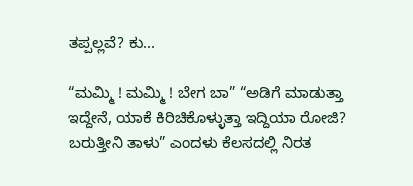ತಪ್ಪಲ್ಲವೆ? ಕು...

“ಮಮ್ಮಿ ! ಮಮ್ಮಿ ! ಬೇಗ ಬಾ” “ಅಡಿಗೆ ಮಾಡುತ್ತಾ ಇದ್ದೇನೆ, ಯಾಕೆ ಕಿರಿಚಿಕೊಳ್ಳುತ್ತಾ ಇದ್ದಿಯಾ ರೋಜಿ? ಬರುತ್ತೀನಿ ತಾಳು” ಎಂದಳು ಕೆಲಸದಲ್ಲಿ ನಿರತ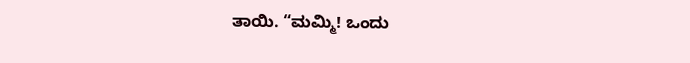ತಾಯಿ. “ಮಮ್ಮಿ! ಒಂದು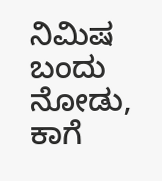ನಿಮಿಷ ಬಂದು ನೋಡು, ಕಾಗೆ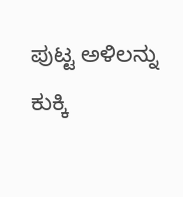ಪುಟ್ಟ ಅಳಿಲನ್ನು ಕುಕ್ಕಿ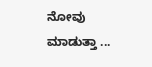ನೋವು ಮಾಡುತ್ತಾ ...